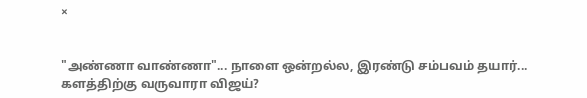×


"அண்ணா வாண்ணா"... நாளை ஒன்றல்ல, இரண்டு சம்பவம் தயார்... களத்திற்கு வருவாரா விஜய்?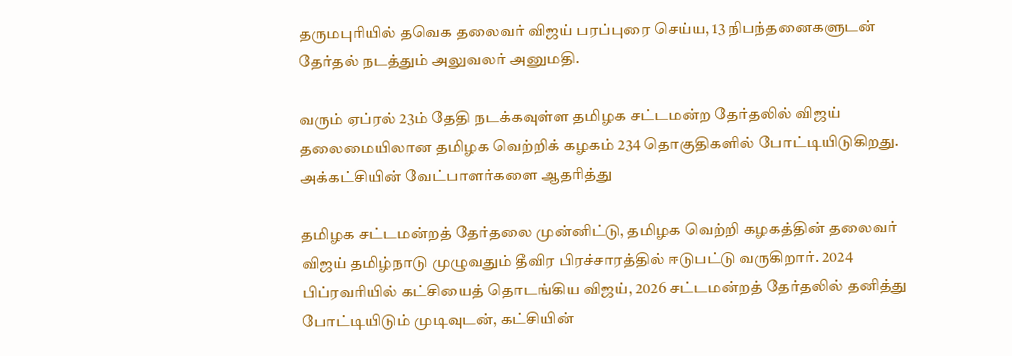தருமபுரியில் தவெக தலைவர் விஜய் பரப்புரை செய்ய, 13 நிபந்தனைகளுடன் தேர்தல் நடத்தும் அலுவலர் அனுமதி.

வரும் ஏப்ரல் 23ம் தேதி நடக்கவுள்ள தமிழக சட்டமன்ற தேர்தலில் விஜய் தலைமையிலான தமிழக வெற்றிக் கழகம் 234 தொகுதிகளில் போட்டியிடுகிறது. அக்கட்சியின் வேட்பாளர்களை ஆதரித்து

தமிழக சட்டமன்றத் தேர்தலை முன்னிட்டு, தமிழக வெற்றி கழகத்தின் தலைவர் விஜய் தமிழ்நாடு முழுவதும் தீவிர பிரச்சாரத்தில் ஈடுபட்டு வருகிறார். 2024 பிப்ரவரியில் கட்சியைத் தொடங்கிய விஜய், 2026 சட்டமன்றத் தேர்தலில் தனித்து போட்டியிடும் முடிவுடன், கட்சியின்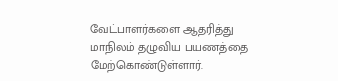வேட்பாளர்களை ஆதரித்து மாநிலம் தழுவிய பயணத்தை மேற்கொண்டுள்ளார்.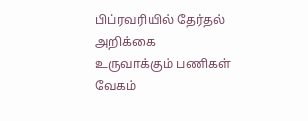பிப்ரவரியில் தேர்தல் அறிக்கை உருவாக்கும் பணிகள் வேகம்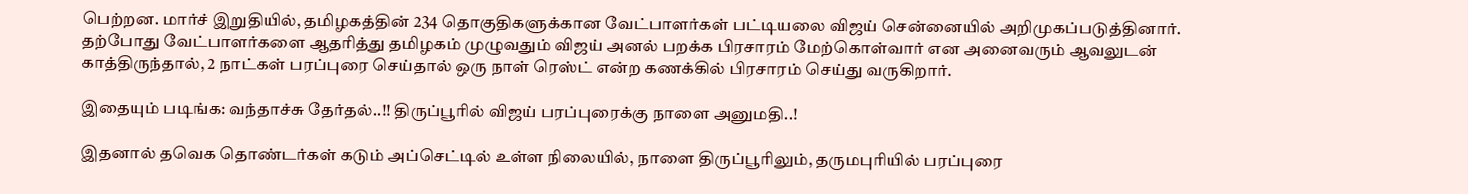பெற்றன. மார்ச் இறுதியில், தமிழகத்தின் 234 தொகுதிகளுக்கான வேட்பாளர்கள் பட்டியலை விஜய் சென்னையில் அறிமுகப்படுத்தினார். தற்போது வேட்பாளர்களை ஆதரித்து தமிழகம் முழுவதும் விஜய் அனல் பறக்க பிரசாரம் மேற்கொள்வார் என அனைவரும் ஆவலுடன் காத்திருந்தால், 2 நாட்கள் பரப்புரை செய்தால் ஒரு நாள் ரெஸ்ட் என்ற கணக்கில் பிரசாரம் செய்து வருகிறார்.

இதையும் படிங்க: வந்தாச்சு தேர்தல்..!! திருப்பூரில் விஜய் பரப்புரைக்கு நாளை அனுமதி..!

இதனால் தவெக தொண்டர்கள் கடும் அப்செட்டில் உள்ள நிலையில், நாளை திருப்பூரிலும், தருமபுரியில் பரப்புரை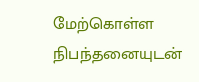மேற்கொள்ள நிபந்தனையுடன்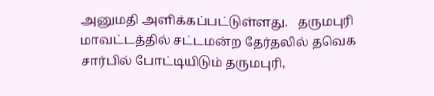அனுமதி அளிக்கப்பட்டுள்ளது.   தருமபுரி மாவட்டத்தில் சட்டமன்ற தேர்தலில் தவெக சார்பில் போட்டியிடும் தருமபுரி,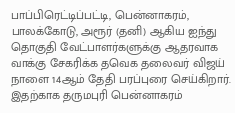பாப்பிரெட்டிப்பட்டி, பென்னாகரம், பாலக்கோடு, அரூர் (தனி) ஆகிய ஐந்து தொகுதி வேட்பாளர்களுக்கு ஆதரவாக வாக்கு சேகரிக்க தவெக தலைவர் விஜய் நாளை 14ஆம் தேதி பரப்புரை செய்கிறார். இதற்காக தருமபுரி பென்னாகரம்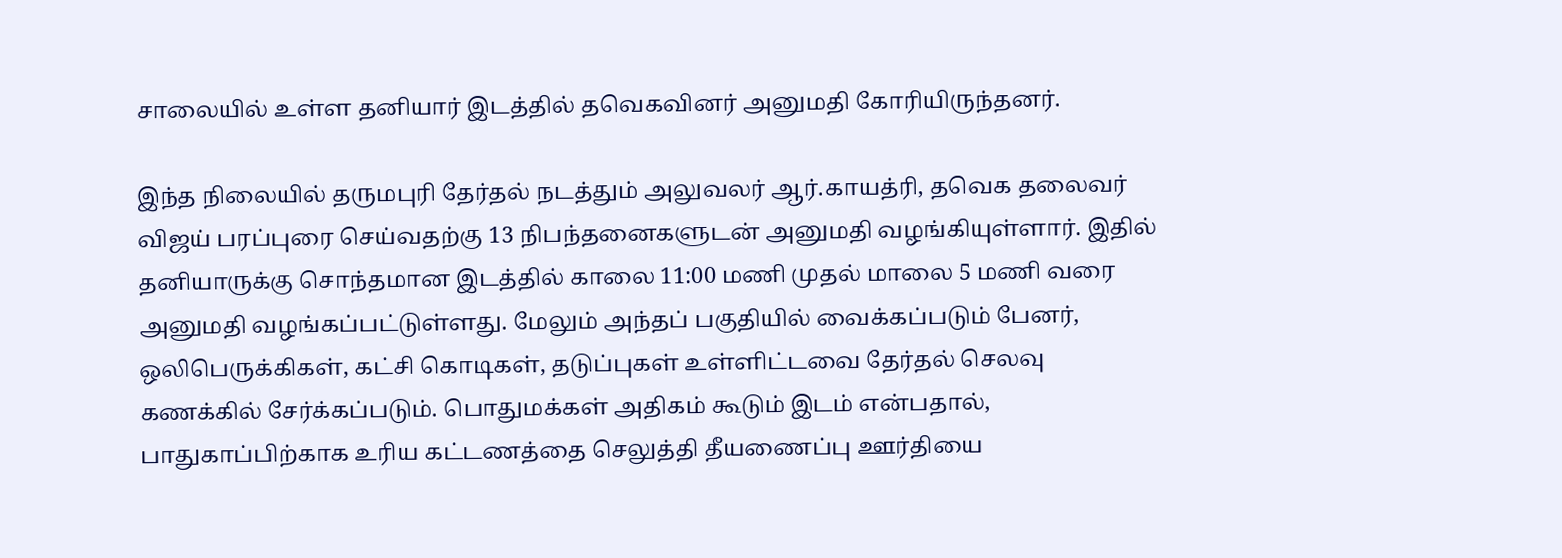சாலையில் உள்ள தனியார் இடத்தில் தவெகவினர் அனுமதி கோரியிருந்தனர்.

இந்த நிலையில் தருமபுரி தேர்தல் நடத்தும் அலுவலர் ஆர்.காயத்ரி, தவெக தலைவர் விஜய் பரப்புரை செய்வதற்கு 13 நிபந்தனைகளுடன் அனுமதி வழங்கியுள்ளார். இதில் தனியாருக்கு சொந்தமான இடத்தில் காலை 11:00 மணி முதல் மாலை 5 மணி வரை அனுமதி வழங்கப்பட்டுள்ளது. மேலும் அந்தப் பகுதியில் வைக்கப்படும் பேனர், ஒலிபெருக்கிகள், கட்சி கொடிகள், தடுப்புகள் உள்ளிட்டவை தேர்தல் செலவு கணக்கில் சேர்க்கப்படும். பொதுமக்கள் அதிகம் கூடும் இடம் என்பதால், பாதுகாப்பிற்காக உரிய கட்டணத்தை செலுத்தி தீயணைப்பு ஊர்தியை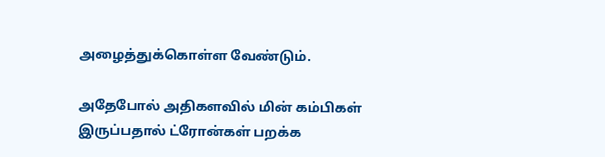அழைத்துக்கொள்ள வேண்டும்.

அதேபோல் அதிகளவில் மின் கம்பிகள் இருப்பதால் ட்ரோன்கள் பறக்க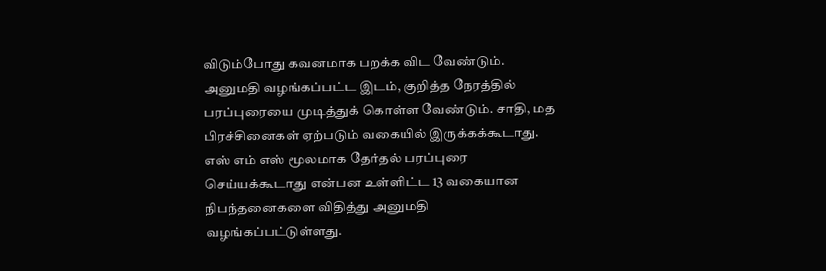விடும்போது கவனமாக பறக்க விட வேண்டும். அனுமதி வழங்கப்பட்ட இடம், குறித்த நேரத்தில் பரப்புரையை முடித்துக் கொள்ள வேண்டும். சாதி, மத பிரச்சினைகள் ஏற்படும் வகையில் இருக்கக்கூடாது. எஸ் எம் எஸ் மூலமாக தேர்தல் பரப்புரை செய்யக்கூடாது என்பன உள்ளிட்ட 13 வகையான நிபந்தனைகளை விதித்து அனுமதி வழங்கப்பட்டுள்ளது.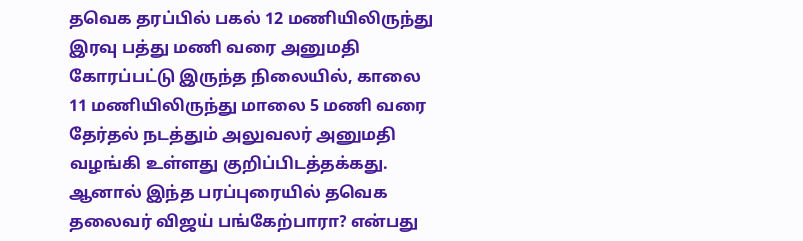தவெக தரப்பில் பகல் 12 மணியிலிருந்து இரவு பத்து மணி வரை அனுமதி கோரப்பட்டு இருந்த நிலையில், காலை 11 மணியிலிருந்து மாலை 5 மணி வரை தேர்தல் நடத்தும் அலுவலர் அனுமதி வழங்கி உள்ளது குறிப்பிடத்தக்கது. ஆனால் இந்த பரப்புரையில் தவெக தலைவர் விஜய் பங்கேற்பாரா? என்பது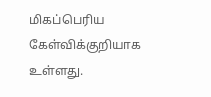மிகப்பெரிய கேள்விக்குறியாக உள்ளது.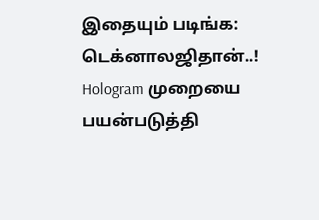இதையும் படிங்க: டெக்னாலஜிதான்..! Hologram முறையை பயன்படுத்தி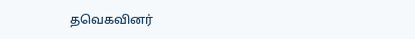தவெகவினர்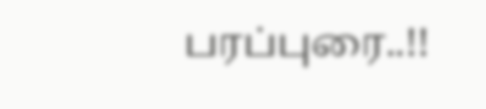பரப்புரை..!!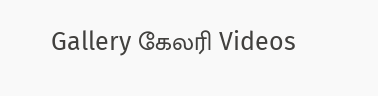Gallery கேலரி Videos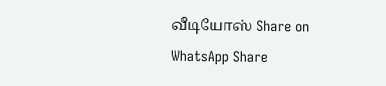வீடியோஸ் Share on WhatsApp Share